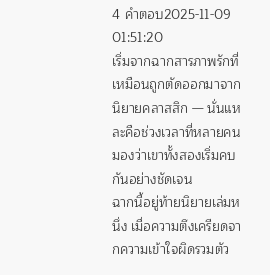4 คำตอบ2025-11-09 01:51:20
เริ่มจากฉากสารภาพรักที่เหมือนถูกตัดออกมาจากนิยายคลาสสิก — นั่นแหละคือช่วงเวลาที่หลายคนมองว่าเขาทั้งสองเริ่มคบกันอย่างชัดเจน
ฉากนี้อยู่ท้ายนิยายเล่มหนึ่ง เมื่อความตึงเครียดจากความเข้าใจผิดรวมตัว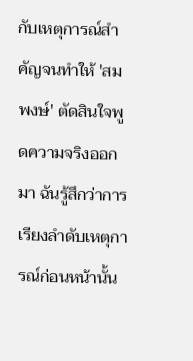กับเหตุการณ์สำคัญจนทำให้ 'สมพงษ์' ตัดสินใจพูดความจริงออกมา ฉันรู้สึกว่าการเรียงลำดับเหตุการณ์ก่อนหน้านั้น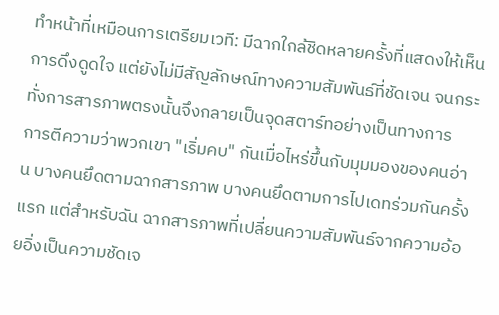ทำหน้าที่เหมือนการเตรียมเวที: มีฉากใกล้ชิดหลายครั้งที่แสดงให้เห็นการดึงดูดใจ แต่ยังไม่มีสัญลักษณ์ทางความสัมพันธ์ที่ชัดเจน จนกระทั่งการสารภาพตรงนั้นจึงกลายเป็นจุดสตาร์ทอย่างเป็นทางการ
การตีความว่าพวกเขา "เริ่มคบ" กันเมื่อไหร่ขึ้นกับมุมมองของคนอ่าน บางคนยึดตามฉากสารภาพ บางคนยึดตามการไปเดทร่วมกันครั้งแรก แต่สำหรับฉัน ฉากสารภาพที่เปลี่ยนความสัมพันธ์จากความอ้อยอิ่งเป็นความชัดเจ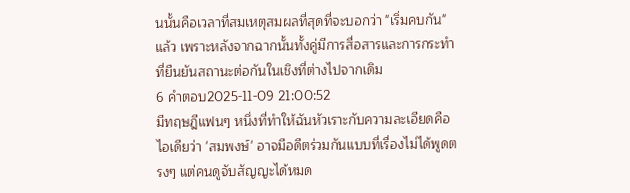นนั้นคือเวลาที่สมเหตุสมผลที่สุดที่จะบอกว่า "เริ่มคบกัน" แล้ว เพราะหลังจากฉากนั้นทั้งคู่มีการสื่อสารและการกระทำที่ยืนยันสถานะต่อกันในเชิงที่ต่างไปจากเดิม
6 คำตอบ2025-11-09 21:00:52
มีทฤษฎีแฟนๆ หนึ่งที่ทำให้ฉันหัวเราะกับความละเอียดคือไอเดียว่า 'สมพงษ์' อาจมีอดีตร่วมกันแบบที่เรื่องไม่ได้พูดตรงๆ แต่คนดูจับสัญญะได้หมด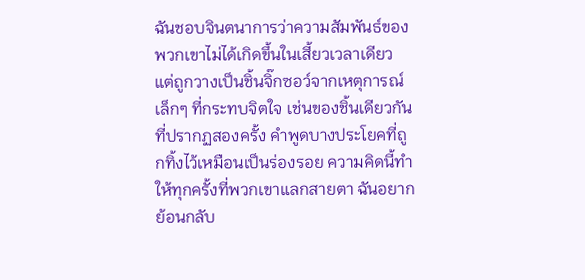ฉันชอบจินตนาการว่าความสัมพันธ์ของพวกเขาไม่ได้เกิดขึ้นในเสี้ยวเวลาเดียว แต่ถูกวางเป็นชิ้นจิ๊กซอว์จากเหตุการณ์เล็กๆ ที่กระทบจิตใจ เช่นของชิ้นเดียวกันที่ปรากฏสองครั้ง คำพูดบางประโยคที่ถูกทิ้งไว้เหมือนเป็นร่องรอย ความคิดนี้ทำให้ทุกครั้งที่พวกเขาแลกสายตา ฉันอยากย้อนกลับ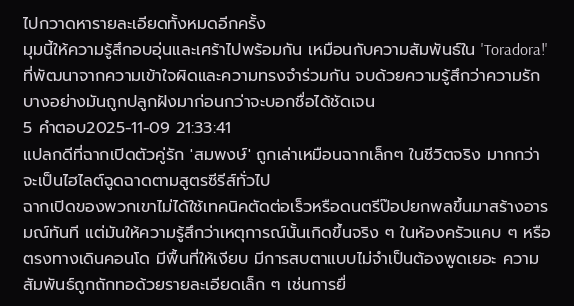ไปกวาดหารายละเอียดทั้งหมดอีกครั้ง
มุมนี้ให้ความรู้สึกอบอุ่นและเศร้าไปพร้อมกัน เหมือนกับความสัมพันธ์ใน 'Toradora!' ที่พัฒนาจากความเข้าใจผิดและความทรงจำร่วมกัน จบด้วยความรู้สึกว่าความรักบางอย่างมันถูกปลูกฝังมาก่อนกว่าจะบอกชื่อได้ชัดเจน
5 คำตอบ2025-11-09 21:33:41
แปลกดีที่ฉากเปิดตัวคู่รัก 'สมพงษ์' ถูกเล่าเหมือนฉากเล็กๆ ในชีวิตจริง มากกว่าจะเป็นไฮไลต์ฉูดฉาดตามสูตรซีรีส์ทั่วไป
ฉากเปิดของพวกเขาไม่ได้ใช้เทคนิคตัดต่อเร็วหรือดนตรีป๊อปยกพลขึ้นมาสร้างอารมณ์ทันที แต่มันให้ความรู้สึกว่าเหตุการณ์นั้นเกิดขึ้นจริง ๆ ในห้องครัวแคบ ๆ หรือตรงทางเดินคอนโด มีพื้นที่ให้เงียบ มีการสบตาแบบไม่จำเป็นต้องพูดเยอะ ความสัมพันธ์ถูกถักทอด้วยรายละเอียดเล็ก ๆ เช่นการยื่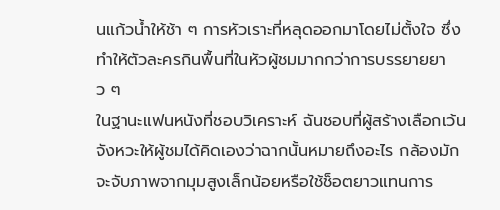นแก้วน้ำให้ช้า ๆ การหัวเราะที่หลุดออกมาโดยไม่ตั้งใจ ซึ่งทำให้ตัวละครกินพื้นที่ในหัวผู้ชมมากกว่าการบรรยายยาว ๆ
ในฐานะแฟนหนังที่ชอบวิเคราะห์ ฉันชอบที่ผู้สร้างเลือกเว้นจังหวะให้ผู้ชมได้คิดเองว่าฉากนั้นหมายถึงอะไร กล้องมักจะจับภาพจากมุมสูงเล็กน้อยหรือใช้ช็อตยาวแทนการ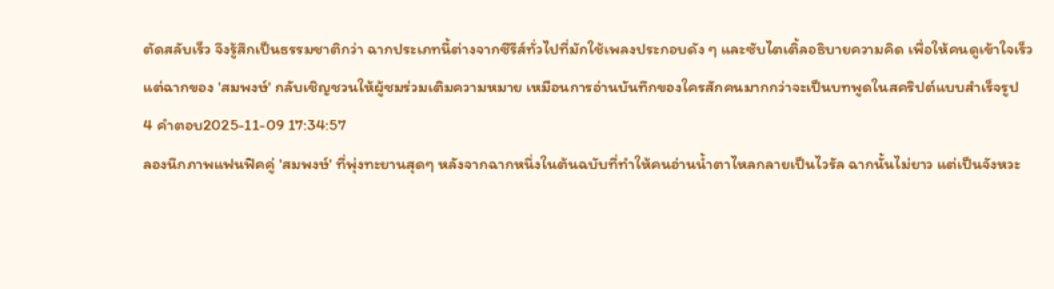ตัดสลับเร็ว จึงรู้สึกเป็นธรรมชาติกว่า ฉากประเภทนี้ต่างจากซีรีส์ทั่วไปที่มักใช้เพลงประกอบดัง ๆ และซับไตเติ้ลอธิบายความคิด เพื่อให้คนดูเข้าใจเร็ว แต่ฉากของ 'สมพงษ์' กลับเชิญชวนให้ผู้ชมร่วมเติมความหมาย เหมือนการอ่านบันทึกของใครสักคนมากกว่าจะเป็นบทพูดในสคริปต์แบบสำเร็จรูป
4 คำตอบ2025-11-09 17:34:57
ลองนึกภาพแฟนฟิคคู่ 'สมพงษ์' ที่พุ่งทะยานสุดๆ หลังจากฉากหนึ่งในต้นฉบับที่ทำให้คนอ่านน้ำตาไหลกลายเป็นไวรัล ฉากนั้นไม่ยาว แต่เป็นจังหวะ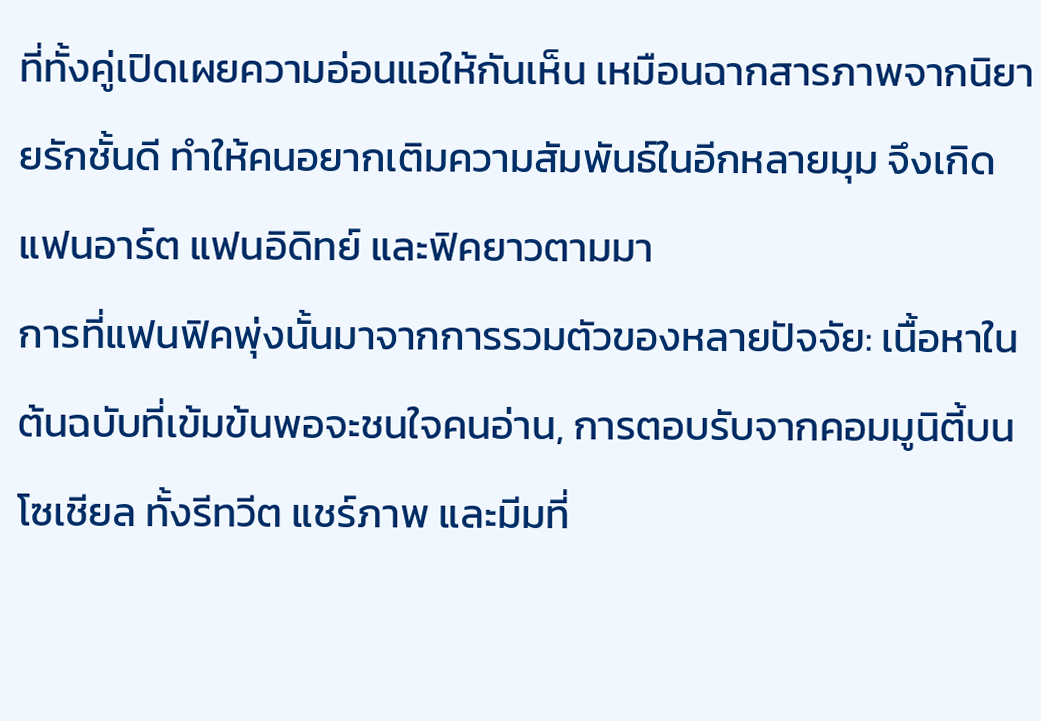ที่ทั้งคู่เปิดเผยความอ่อนแอให้กันเห็น เหมือนฉากสารภาพจากนิยายรักชั้นดี ทำให้คนอยากเติมความสัมพันธ์ในอีกหลายมุม จึงเกิดแฟนอาร์ต แฟนอิดิทย์ และฟิคยาวตามมา
การที่แฟนฟิคพุ่งนั้นมาจากการรวมตัวของหลายปัจจัย: เนื้อหาในต้นฉบับที่เข้มข้นพอจะชนใจคนอ่าน, การตอบรับจากคอมมูนิตี้บนโซเชียล ทั้งรีทวีต แชร์ภาพ และมีมที่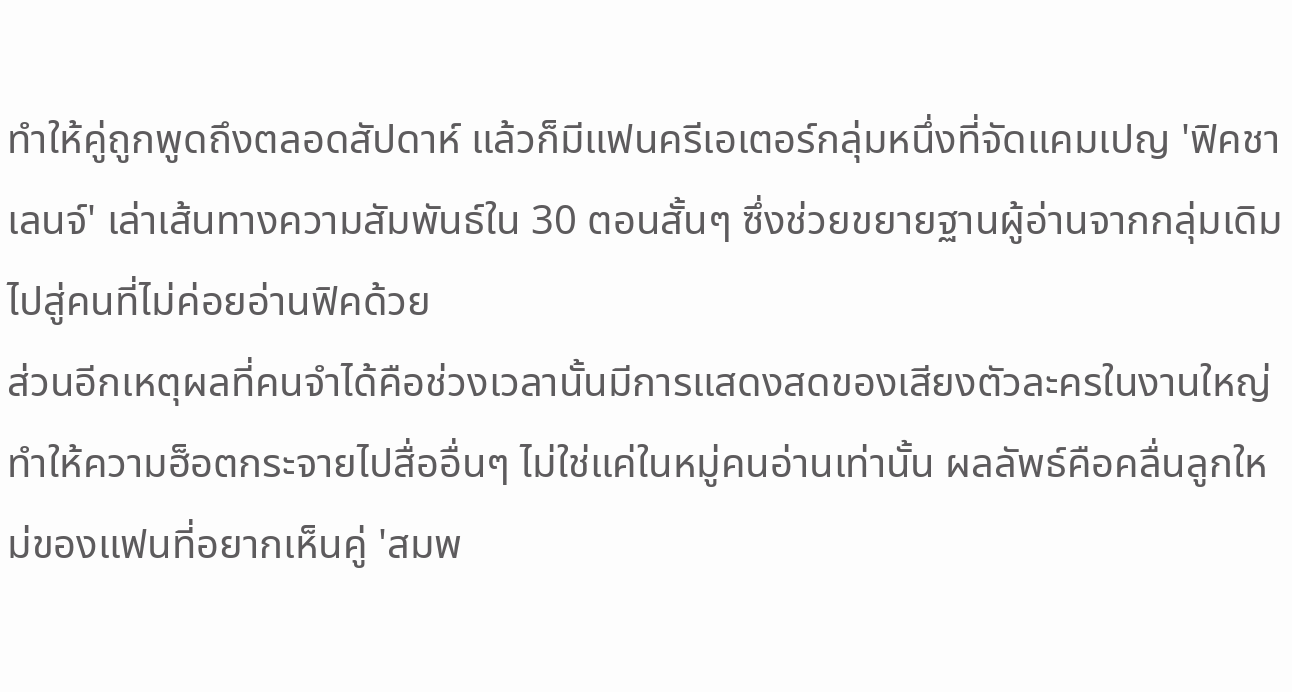ทำให้คู่ถูกพูดถึงตลอดสัปดาห์ แล้วก็มีแฟนครีเอเตอร์กลุ่มหนึ่งที่จัดแคมเปญ 'ฟิคชาเลนจ์' เล่าเส้นทางความสัมพันธ์ใน 30 ตอนสั้นๆ ซึ่งช่วยขยายฐานผู้อ่านจากกลุ่มเดิมไปสู่คนที่ไม่ค่อยอ่านฟิคด้วย
ส่วนอีกเหตุผลที่คนจำได้คือช่วงเวลานั้นมีการแสดงสดของเสียงตัวละครในงานใหญ่ ทำให้ความฮ็อตกระจายไปสื่ออื่นๆ ไม่ใช่แค่ในหมู่คนอ่านเท่านั้น ผลลัพธ์คือคลื่นลูกใหม่ของแฟนที่อยากเห็นคู่ 'สมพ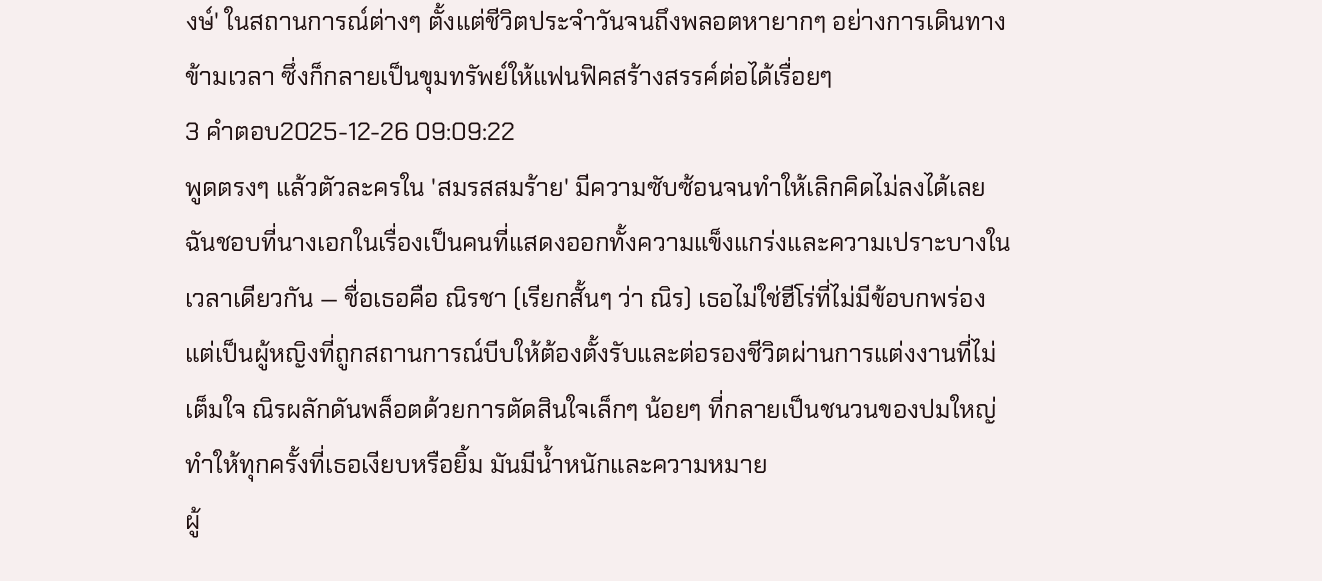งษ์' ในสถานการณ์ต่างๆ ตั้งแต่ชีวิตประจำวันจนถึงพลอตหายากๆ อย่างการเดินทางข้ามเวลา ซึ่งก็กลายเป็นขุมทรัพย์ให้แฟนฟิคสร้างสรรค์ต่อได้เรื่อยๆ
3 คำตอบ2025-12-26 09:09:22
พูดตรงๆ แล้วตัวละครใน 'สมรสสมร้าย' มีความซับซ้อนจนทำให้เลิกคิดไม่ลงได้เลย ฉันชอบที่นางเอกในเรื่องเป็นคนที่แสดงออกทั้งความแข็งแกร่งและความเปราะบางในเวลาเดียวกัน — ชื่อเธอคือ ณิรชา (เรียกสั้นๆ ว่า ณิร) เธอไม่ใช่ฮีโร่ที่ไม่มีข้อบกพร่อง แต่เป็นผู้หญิงที่ถูกสถานการณ์บีบให้ต้องตั้งรับและต่อรองชีวิตผ่านการแต่งงานที่ไม่เต็มใจ ณิรผลักดันพล็อตด้วยการตัดสินใจเล็กๆ น้อยๆ ที่กลายเป็นชนวนของปมใหญ่ ทำให้ทุกครั้งที่เธอเงียบหรือยิ้ม มันมีน้ำหนักและความหมาย
ผู้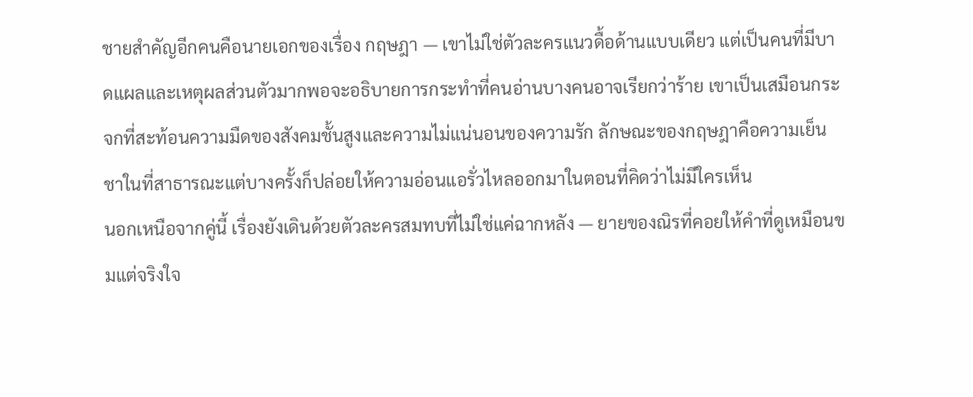ชายสำคัญอีกคนคือนายเอกของเรื่อง กฤษฎา — เขาไม่ใช่ตัวละครแนวดื้อด้านแบบเดียว แต่เป็นคนที่มีบาดแผลและเหตุผลส่วนตัวมากพอจะอธิบายการกระทำที่คนอ่านบางคนอาจเรียกว่าร้าย เขาเป็นเสมือนกระจกที่สะท้อนความมืดของสังคมชั้นสูงและความไม่แน่นอนของความรัก ลักษณะของกฤษฎาคือความเย็นชาในที่สาธารณะแต่บางครั้งก็ปล่อยให้ความอ่อนแอรั่วไหลออกมาในตอนที่คิดว่าไม่มีใครเห็น
นอกเหนือจากคู่นี้ เรื่องยังเดินด้วยตัวละครสมทบที่ไม่ใช่แค่ฉากหลัง — ยายของณิรที่คอยให้คำที่ดูเหมือนขมแต่จริงใจ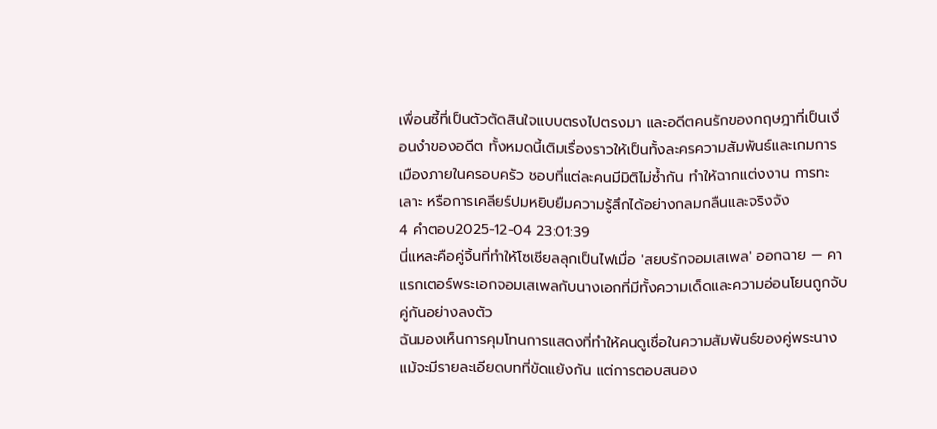เพื่อนซี้ที่เป็นตัวตัดสินใจแบบตรงไปตรงมา และอดีตคนรักของกฤษฎาที่เป็นเงื่อนงำของอดีต ทั้งหมดนี้เติมเรื่องราวให้เป็นทั้งละครความสัมพันธ์และเกมการเมืองภายในครอบครัว ชอบที่แต่ละคนมีมิติไม่ซ้ำกัน ทำให้ฉากแต่งงาน การทะเลาะ หรือการเคลียร์ปมหยิบยืมความรู้สึกได้อย่างกลมกลืนและจริงจัง
4 คำตอบ2025-12-04 23:01:39
นี่แหละคือคู่จิ้นที่ทำให้โซเชียลลุกเป็นไฟเมื่อ 'สยบรักจอมเสเพล' ออกฉาย — คาแรกเตอร์พระเอกจอมเสเพลกับนางเอกที่มีทั้งความเด็ดและความอ่อนโยนถูกจับคู่กันอย่างลงตัว
ฉันมองเห็นการคุมโทนการแสดงที่ทำให้คนดูเชื่อในความสัมพันธ์ของคู่พระนาง แม้จะมีรายละเอียดบทที่ขัดแย้งกัน แต่การตอบสนอง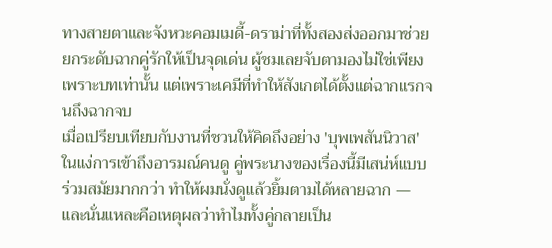ทางสายตาและจังหวะคอมเมดี้-ดราม่าที่ทั้งสองส่งออกมาช่วยยกระดับฉากคู่รักให้เป็นจุดเด่น ผู้ชมเลยจับตามองไม่ใช่เพียงเพราะบทเท่านั้น แต่เพราะเคมีที่ทำให้สังเกตได้ตั้งแต่ฉากแรกจนถึงฉากจบ
เมื่อเปรียบเทียบกับงานที่ชวนให้คิดถึงอย่าง 'บุพเพสันนิวาส' ในแง่การเข้าถึงอารมณ์คนดู คู่พระนางของเรื่องนี้มีเสน่ห์แบบร่วมสมัยมากกว่า ทำให้ผมนั่งดูแล้วยิ้มตามได้หลายฉาก — และนั่นแหละคือเหตุผลว่าทำไมทั้งคู่กลายเป็น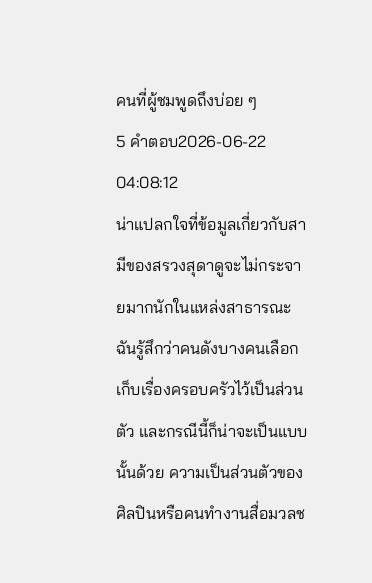คนที่ผู้ชมพูดถึงบ่อย ๆ
5 คำตอบ2026-06-22 04:08:12
น่าแปลกใจที่ข้อมูลเกี่ยวกับสามีของสรวงสุดาดูจะไม่กระจายมากนักในแหล่งสาธารณะ
ฉันรู้สึกว่าคนดังบางคนเลือกเก็บเรื่องครอบครัวไว้เป็นส่วนตัว และกรณีนี้ก็น่าจะเป็นแบบนั้นด้วย ความเป็นส่วนตัวของศิลปินหรือคนทำงานสื่อมวลช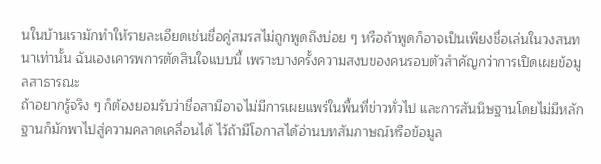นในบ้านเรามักทำให้รายละเอียดเช่นชื่อคู่สมรสไม่ถูกพูดถึงบ่อย ๆ หรือถ้าพูดก็อาจเป็นเพียงชื่อเล่นในวงสนทนาเท่านั้น ฉันเองเคารพการตัดสินใจแบบนี้ เพราะบางครั้งความสงบของคนรอบตัวสำคัญกว่าการเปิดเผยข้อมูลสาธารณะ
ถ้าอยากรู้จริง ๆ ก็ต้องยอมรับว่าชื่อสามีอาจไม่มีการเผยแพร่ในพื้นที่ข่าวทั่วไป และการสันนิษฐานโดยไม่มีหลักฐานก็มักพาไปสู่ความคลาดเคลื่อนได้ ไว้ถ้ามีโอกาสได้อ่านบทสัมภาษณ์หรือข้อมูล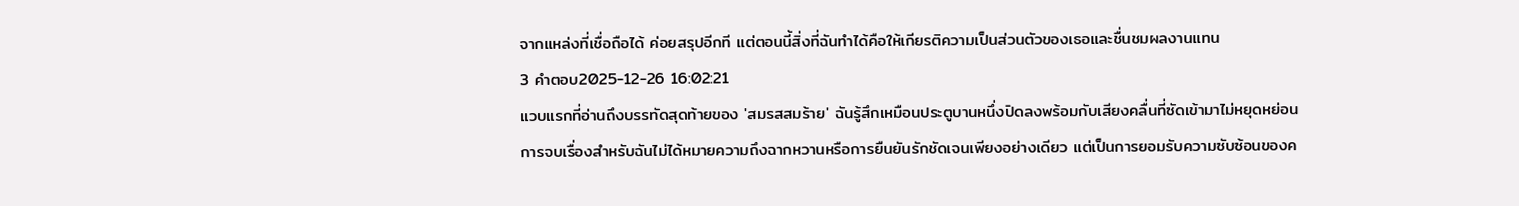จากแหล่งที่เชื่อถือได้ ค่อยสรุปอีกที แต่ตอนนี้สิ่งที่ฉันทำได้คือให้เกียรติความเป็นส่วนตัวของเธอและชื่นชมผลงานแทน
3 คำตอบ2025-12-26 16:02:21
แวบแรกที่อ่านถึงบรรทัดสุดท้ายของ 'สมรสสมร้าย' ฉันรู้สึกเหมือนประตูบานหนึ่งปิดลงพร้อมกับเสียงคลื่นที่ซัดเข้ามาไม่หยุดหย่อน
การจบเรื่องสำหรับฉันไม่ได้หมายความถึงฉากหวานหรือการยืนยันรักชัดเจนเพียงอย่างเดียว แต่เป็นการยอมรับความซับซ้อนของค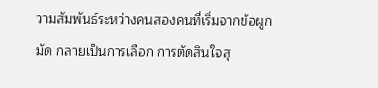วามสัมพันธ์ระหว่างคนสองคนที่เริ่มจากข้อผูกมัด กลายเป็นการเลือก การตัดสินใจสุ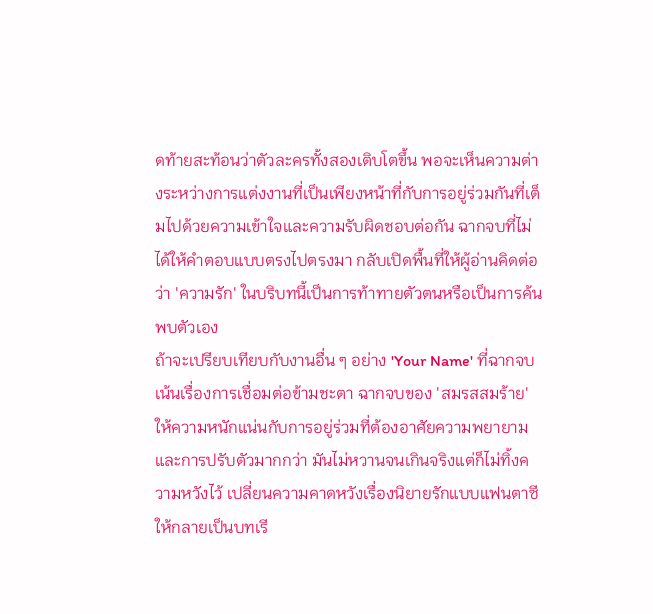ดท้ายสะท้อนว่าตัวละครทั้งสองเติบโตขึ้น พอจะเห็นความต่างระหว่างการแต่งงานที่เป็นเพียงหน้าที่กับการอยู่ร่วมกันที่เต็มไปด้วยความเข้าใจและความรับผิดชอบต่อกัน ฉากจบที่ไม่ได้ให้คำตอบแบบตรงไปตรงมา กลับเปิดพื้นที่ให้ผู้อ่านคิดต่อว่า 'ความรัก' ในบริบทนี้เป็นการท้าทายตัวตนหรือเป็นการค้นพบตัวเอง
ถ้าจะเปรียบเทียบกับงานอื่น ๆ อย่าง 'Your Name' ที่ฉากจบเน้นเรื่องการเชื่อมต่อข้ามชะตา ฉากจบของ 'สมรสสมร้าย' ให้ความหนักแน่นกับการอยู่ร่วมที่ต้องอาศัยความพยายามและการปรับตัวมากกว่า มันไม่หวานจนเกินจริงแต่ก็ไม่ทิ้งความหวังไว้ เปลี่ยนความคาดหวังเรื่องนิยายรักแบบแฟนตาซี ให้กลายเป็นบทเรี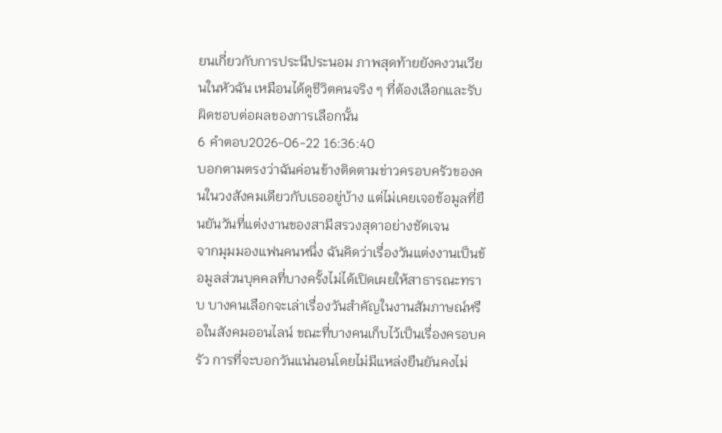ยนเกี่ยวกับการประนีประนอม ภาพสุดท้ายยังคงวนเวียนในหัวฉัน เหมือนได้ดูชีวิตคนจริง ๆ ที่ต้องเลือกและรับผิดชอบต่อผลของการเลือกนั้น
6 คำตอบ2026-06-22 16:36:40
บอกตามตรงว่าฉันค่อนข้างติดตามข่าวครอบครัวของคนในวงสังคมเดียวกับเธออยู่บ้าง แต่ไม่เคยเจอข้อมูลที่ยืนยันวันที่แต่งงานของสามีสรวงสุดาอย่างชัดเจน
จากมุมมองแฟนคนหนึ่ง ฉันคิดว่าเรื่องวันแต่งงานเป็นข้อมูลส่วนบุคคลที่บางครั้งไม่ได้เปิดเผยให้สาธารณะทราบ บางคนเลือกจะเล่าเรื่องวันสำคัญในงานสัมภาษณ์หรือในสังคมออนไลน์ ขณะที่บางคนเก็บไว้เป็นเรื่องครอบครัว การที่จะบอกวันแน่นอนโดยไม่มีแหล่งยืนยันคงไม่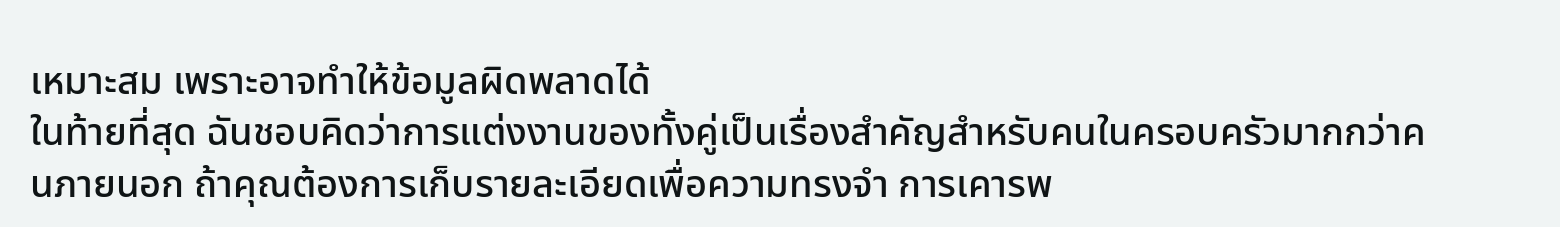เหมาะสม เพราะอาจทำให้ข้อมูลผิดพลาดได้
ในท้ายที่สุด ฉันชอบคิดว่าการแต่งงานของทั้งคู่เป็นเรื่องสำคัญสำหรับคนในครอบครัวมากกว่าคนภายนอก ถ้าคุณต้องการเก็บรายละเอียดเพื่อความทรงจำ การเคารพ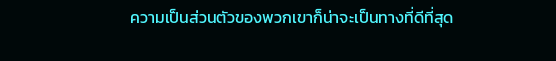ความเป็นส่วนตัวของพวกเขาก็น่าจะเป็นทางที่ดีที่สุด